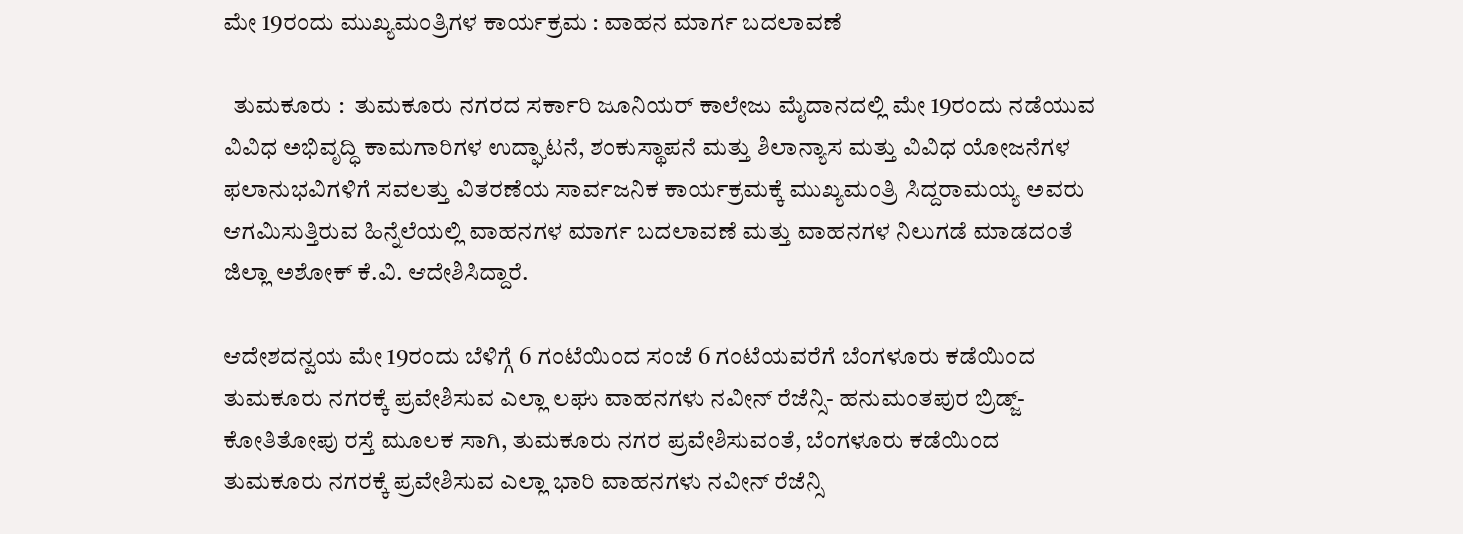ಮೇ 19ರಂದು ಮುಖ್ಯಮಂತ್ರಿಗಳ ಕಾರ್ಯಕ್ರಮ : ವಾಹನ ಮಾರ್ಗ ಬದಲಾವಣೆ

  ತುಮಕೂರು :  ತುಮಕೂರು ನಗರದ ಸರ್ಕಾರಿ ಜೂನಿಯರ್ ಕಾಲೇಜು ಮೈದಾನದಲ್ಲಿ ಮೇ 19ರಂದು ನಡೆಯುವ ವಿವಿಧ ಅಭಿವೃದ್ಧಿ ಕಾಮಗಾರಿಗಳ ಉದ್ಘಾಟನೆ, ಶಂಕುಸ್ಥಾಪನೆ ಮತ್ತು ಶಿಲಾನ್ಯಾಸ ಮತ್ತು ವಿವಿಧ ಯೋಜನೆಗಳ ಫಲಾನುಭವಿಗಳಿಗೆ ಸವಲತ್ತು ವಿತರಣೆಯ ಸಾರ್ವಜನಿಕ ಕಾರ್ಯಕ್ರಮಕ್ಕೆ ಮುಖ್ಯಮಂತ್ರಿ ಸಿದ್ದರಾಮಯ್ಯ ಅವರು ಆಗಮಿಸುತ್ತಿರುವ ಹಿನ್ನೆಲೆಯಲ್ಲಿ ವಾಹನಗಳ ಮಾರ್ಗ ಬದಲಾವಣೆ ಮತ್ತು ವಾಹನಗಳ ನಿಲುಗಡೆ ಮಾಡದಂತೆ ಜಿಲ್ಲಾ ಅಶೋಕ್ ಕೆ.ವಿ. ಆದೇಶಿಸಿದ್ದಾರೆ.

ಆದೇಶದನ್ವಯ ಮೇ 19ರಂದು ಬೆಳಿಗ್ಗೆ 6 ಗಂಟೆಯಿಂದ ಸಂಜೆ 6 ಗಂಟೆಯವರೆಗೆ ಬೆಂಗಳೂರು ಕಡೆಯಿಂದ ತುಮಕೂರು ನಗರಕ್ಕೆ ಪ್ರವೇಶಿಸುವ ಎಲ್ಲಾ ಲಘು ವಾಹನಗಳು ನವೀನ್ ರೆಜೆನ್ಸಿ- ಹನುಮಂತಪುರ ಬ್ರಿಡ್ಜ್-ಕೋತಿತೋಪು ರಸ್ತೆ ಮೂಲಕ ಸಾಗಿ, ತುಮಕೂರು ನಗರ ಪ್ರವೇಶಿಸುವಂತೆ, ಬೆಂಗಳೂರು ಕಡೆಯಿಂದ ತುಮಕೂರು ನಗರಕ್ಕೆ ಪ್ರವೇಶಿಸುವ ಎಲ್ಲಾ ಭಾರಿ ವಾಹನಗಳು ನವೀನ್ ರೆಜೆನ್ಸಿ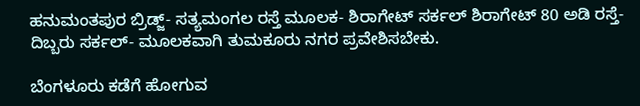ಹನುಮಂತಪುರ ಬ್ರಿಡ್ಜ್- ಸತ್ಯಮಂಗಲ ರಸ್ತೆ ಮೂಲಕ- ಶಿರಾಗೇಟ್ ಸರ್ಕಲ್ ಶಿರಾಗೇಟ್ 80 ಅಡಿ ರಸ್ತೆ- ದಿಬ್ಬರು ಸರ್ಕಲ್- ಮೂಲಕವಾಗಿ ತುಮಕೂರು ನಗರ ಪ್ರವೇಶಿಸಬೇಕು.

ಬೆಂಗಳೂರು ಕಡೆಗೆ ಹೋಗುವ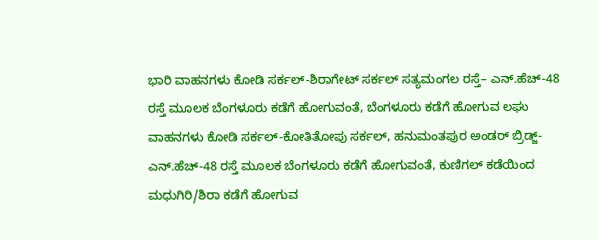ಭಾರಿ ವಾಹನಗಳು ಕೋಡಿ ಸರ್ಕಲ್-ಶಿರಾಗೇಟ್ ಸರ್ಕಲ್ ಸತ್ಯಮಂಗಲ ರಸ್ತೆ– ಎನ್.ಹೆಚ್-48 ರಸ್ತೆ ಮೂಲಕ ಬೆಂಗಳೂರು ಕಡೆಗೆ ಹೋಗುವಂತೆ, ಬೆಂಗಳೂರು ಕಡೆಗೆ ಹೋಗುವ ಲಘು ವಾಹನಗಳು ಕೋಡಿ ಸರ್ಕಲ್-ಕೋತಿತೋಪು ಸರ್ಕಲ್, ಹನುಮಂತಪುರ ಅಂಡರ್ ಬ್ರಿಡ್ಜ್-ಎನ್.ಹೆಚ್-48 ರಸ್ತೆ ಮೂಲಕ ಬೆಂಗಳೂರು ಕಡೆಗೆ ಹೋಗುವಂತೆ, ಕುಣಿಗಲ್ ಕಡೆಯಿಂದ ಮಧುಗಿರಿ/ಶಿರಾ ಕಡೆಗೆ ಹೋಗುವ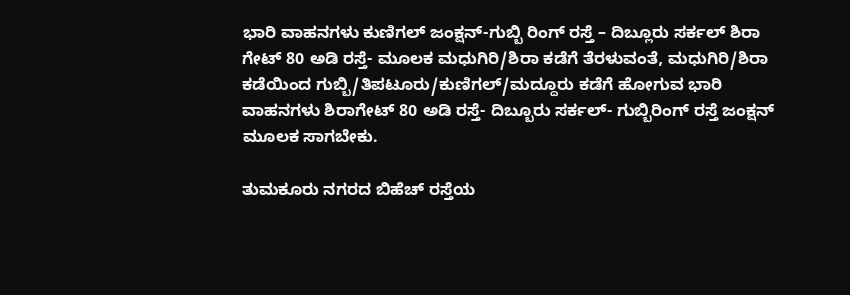ಭಾರಿ ವಾಹನಗಳು ಕುಣಿಗಲ್ ಜಂಕ್ಷನ್-ಗುಬ್ಬಿ ರಿಂಗ್ ರಸ್ತೆ – ದಿಬ್ಲೂರು ಸರ್ಕಲ್ ಶಿರಾ ಗೇಟ್ 80 ಅಡಿ ರಸ್ತೆ- ಮೂಲಕ ಮಧುಗಿರಿ/ಶಿರಾ ಕಡೆಗೆ ತೆರಳುವಂತೆ, ಮಧುಗಿರಿ/ಶಿರಾ ಕಡೆಯಿಂದ ಗುಬ್ಬಿ/ತಿಪಟೂರು/ಕುಣಿಗಲ್/ಮದ್ದೂರು ಕಡೆಗೆ ಹೋಗುವ ಭಾರಿ ವಾಹನಗಳು ಶಿರಾಗೇಟ್ 80 ಅಡಿ ರಸ್ತೆ- ದಿಬ್ಬೂರು ಸರ್ಕಲ್- ಗುಬ್ಬಿರಿಂಗ್ ರಸ್ತೆ ಜಂಕ್ಷನ್ ಮೂಲಕ ಸಾಗಬೇಕು.

ತುಮಕೂರು ನಗರದ ಬಿಹೆಚ್ ರಸ್ತೆಯ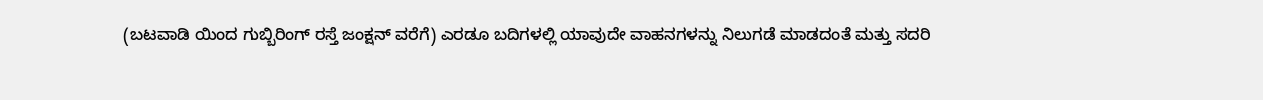(ಬಟವಾಡಿ ಯಿಂದ ಗುಬ್ಬಿರಿಂಗ್ ರಸ್ತೆ ಜಂಕ್ಷನ್ ವರೆಗೆ) ಎರಡೂ ಬದಿಗಳಲ್ಲಿ ಯಾವುದೇ ವಾಹನಗಳನ್ನು ನಿಲುಗಡೆ ಮಾಡದಂತೆ ಮತ್ತು ಸದರಿ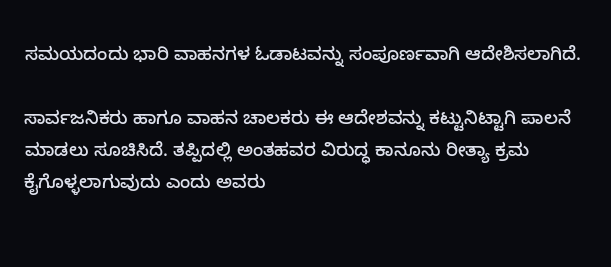ಸಮಯದಂದು ಭಾರಿ ವಾಹನಗಳ ಓಡಾಟವನ್ನು ಸಂಪೂರ್ಣವಾಗಿ ಆದೇಶಿಸಲಾಗಿದೆ.

ಸಾರ್ವಜನಿಕರು ಹಾಗೂ ವಾಹನ ಚಾಲಕರು ಈ ಆದೇಶವನ್ನು ಕಟ್ಟುನಿಟ್ಟಾಗಿ ಪಾಲನೆ ಮಾಡಲು ಸೂಚಿಸಿದೆ. ತಪ್ಪಿದಲ್ಲಿ ಅಂತಹವರ ವಿರುದ್ಧ ಕಾನೂನು ರೀತ್ಯಾ ಕ್ರಮ ಕೈಗೊಳ್ಳಲಾಗುವುದು ಎಂದು ಅವರು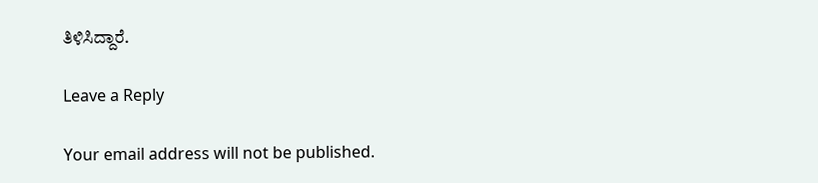ತಿಳಿಸಿದ್ದಾರೆ.

Leave a Reply

Your email address will not be published.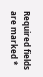Required fields are marked *